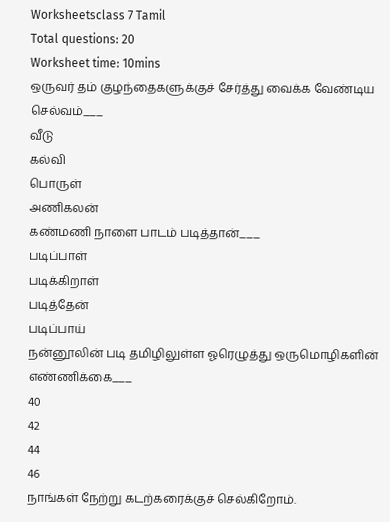Worksheetsclass 7 Tamil
Total questions: 20
Worksheet time: 10mins
ஒருவர் தம் குழந்தைகளுக்குச் சேர்த்து வைக்க வேண்டிய செல்வம்___
வீடு
கல்வி
பொருள்
அணிகலன்
கண்மணி நாளை பாடம் படித்தான்___
படிப்பாள்
படிக்கிறாள்
படித்தேன்
படிப்பாய்
நன்னூலின் படி தமிழிலுள்ள ஓரெழுத்து ஒருமொழிகளின் எண்ணிக்கை___
40
42
44
46
நாங்கள் நேற்று கடற்கரைக்குச் செல்கிறோம்.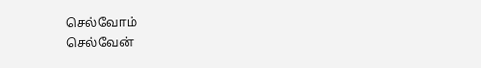செல்வோம்
செல்வேன்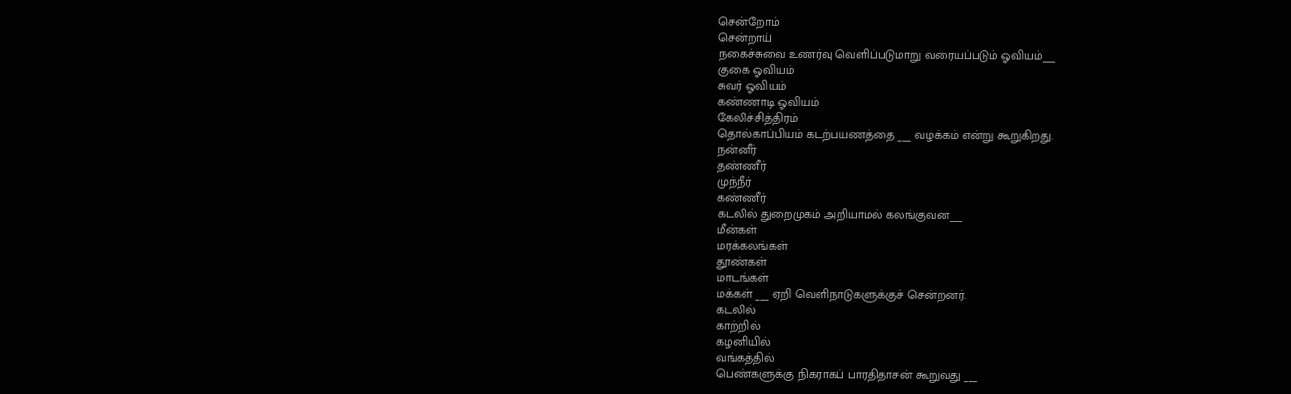சென்றோம்
சென்றாய்
நகைச்சுவை உணர்வு வெளிப்படுமாறு வரையப்படும் ஓவியம்___
குகை ஓவியம்
சுவர் ஓவியம்
கண்ணாடி ஓவியம்
கேலிச்சித்திரம்
தொல்காப்பியம் கடற்பயணத்தை ___ வழக்கம் என்று கூறுகிறது.
நன்னீர்
தண்ணீர்
முந்நீர்
கண்ணீர்
கடலில் துறைமுகம் அறியாமல் கலங்குவன___
மீன்கள்
மரக்கலங்கள்
தூண்கள்
மாடங்கள்
மக்கள் ___ ஏறி வெளிநாடுகளுக்குச் சென்றனர்.
கடலில்
காற்றில்
கழனியில்
வங்கத்தில்
பெண்களுக்கு நிகராகப் பாரதிதாசன் கூறுவது ___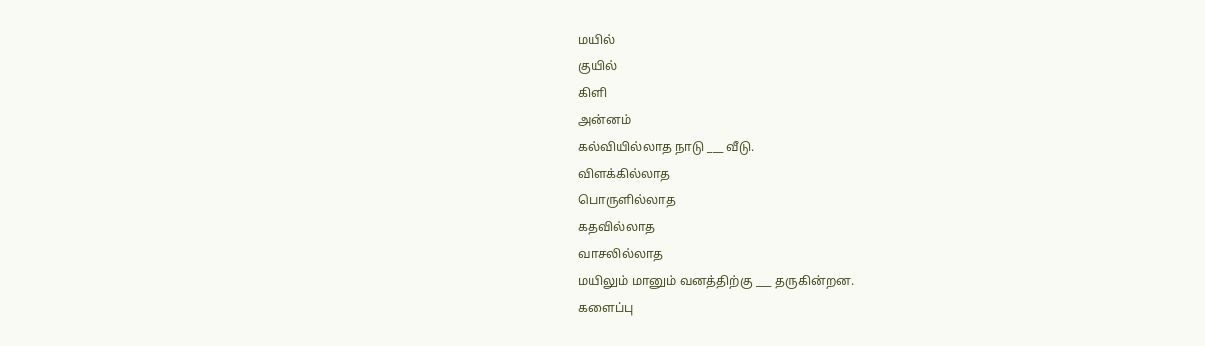மயில்
குயில்
கிளி
அன்னம்
கல்வியில்லாத நாடு ___ வீடு.
விளக்கில்லாத
பொருளில்லாத
கதவில்லாத
வாசலில்லாத
மயிலும் மானும் வனத்திற்கு ___ தருகின்றன.
களைப்பு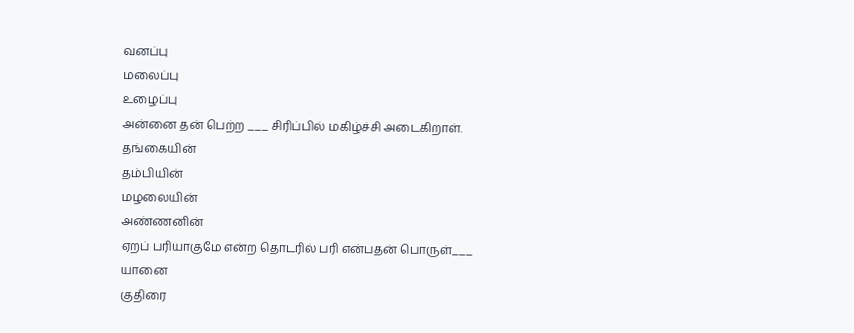வனப்பு
மலைப்பு
உழைப்பு
அன்னை தன் பெற்ற ___ சிரிப்பில் மகிழ்ச்சி அடைகிறாள்.
தங்கையின்
தம்பியின்
மழலையின்
அண்ணனின்
ஏறப் பரியாகுமே என்ற தொடரில் பரி என்பதன் பொருள்___
யானை
குதிரை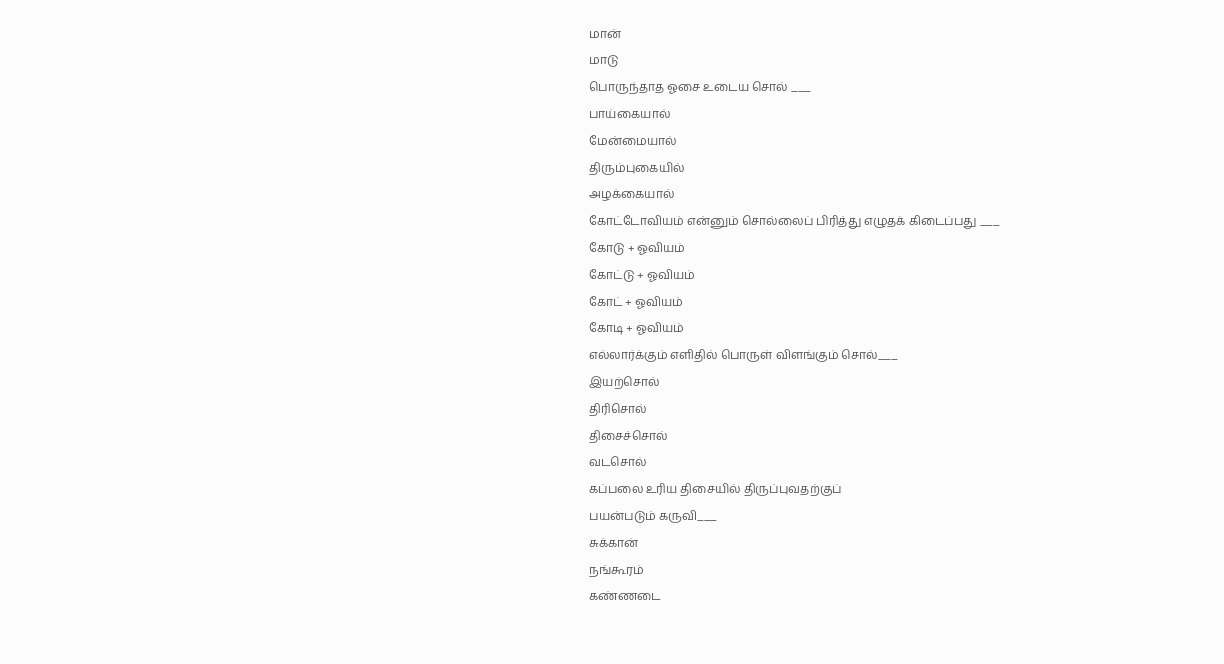மான்
மாடு
பொருந்தாத ஓசை உடைய சொல் ___
பாய்கையால்
மேன்மையால்
திரும்புகையில்
அழக்கையால்
கோட்டோவியம் என்னும் சொல்லைப் பிரித்து எழுதக் கிடைப்பது ___
கோடு + ஓவியம்
கோட்டு + ஓவியம்
கோட் + ஓவியம்
கோடி + ஓவியம்
எல்லார்க்கும் எளிதில் பொருள் விளங்கும் சொல்___
இயற்சொல்
திரிசொல்
திசைச்சொல்
வடசொல்
கப்பலை உரிய திசையில் திருப்புவதற்குப்
பயன்படும் கருவி___
சுக்கான்
நங்கூரம்
கண்ணடை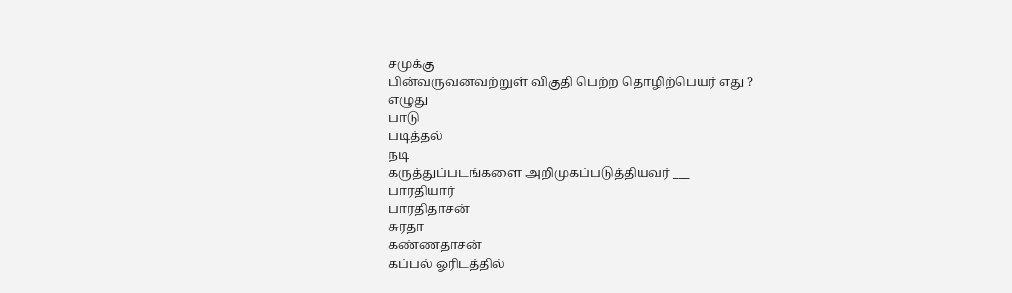சமுக்கு
பின்வருவனவற்றுள் விகுதி பெற்ற தொழிற்பெயர் எது ?
எழுது
பாடு
படித்தல்
நடி
கருத்துப்படங்களை அறிமுகப்படுத்தியவர் ___
பாரதியார்
பாரதிதாசன்
சுரதா
கண்ணதாசன்
கப்பல் ஓரிடத்தில்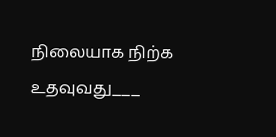நிலையாக நிற்க உதவுவது___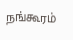நங்கூரம்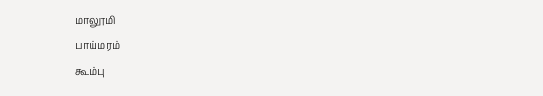மாலூமி
பாய்மரம்
கூம்பு